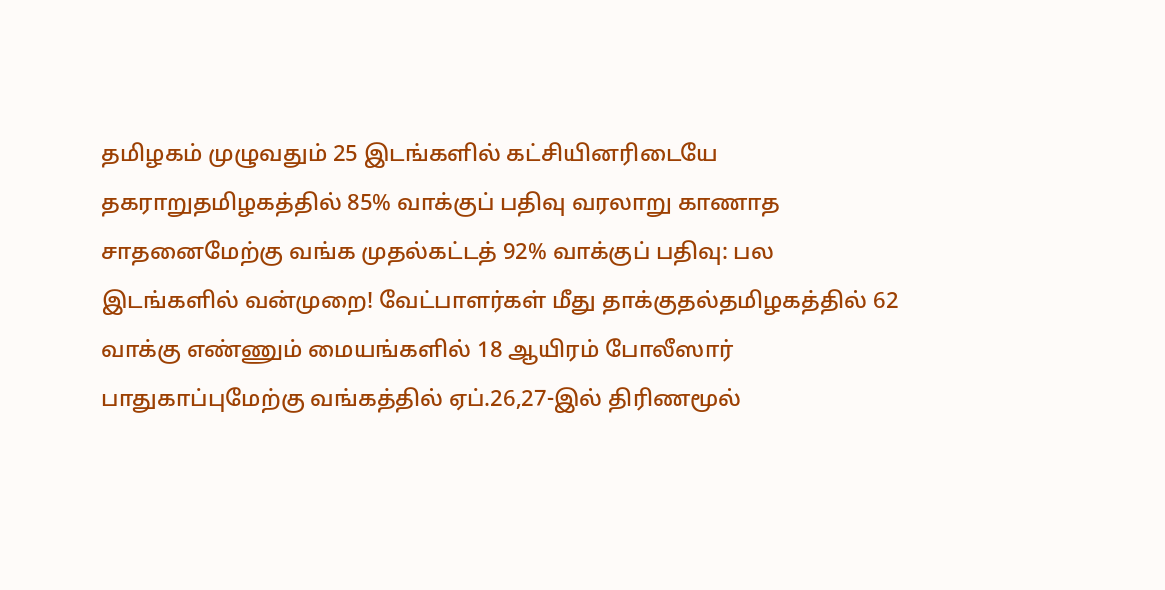தமிழகம் முழுவதும் 25 இடங்களில் கட்சியினரிடையே தகராறுதமிழகத்தில் 85% வாக்குப் பதிவு வரலாறு காணாத சாதனைமேற்கு வங்க முதல்கட்டத் 92% வாக்குப் பதிவு: பல இடங்களில் வன்முறை! வேட்பாளர்கள் மீது தாக்குதல்தமிழகத்தில் 62 வாக்கு எண்ணும் மையங்களில் 18 ஆயிரம் போலீஸார் பாதுகாப்புமேற்கு வங்கத்தில் ஏப்.26,27-இல் திரிணமூல்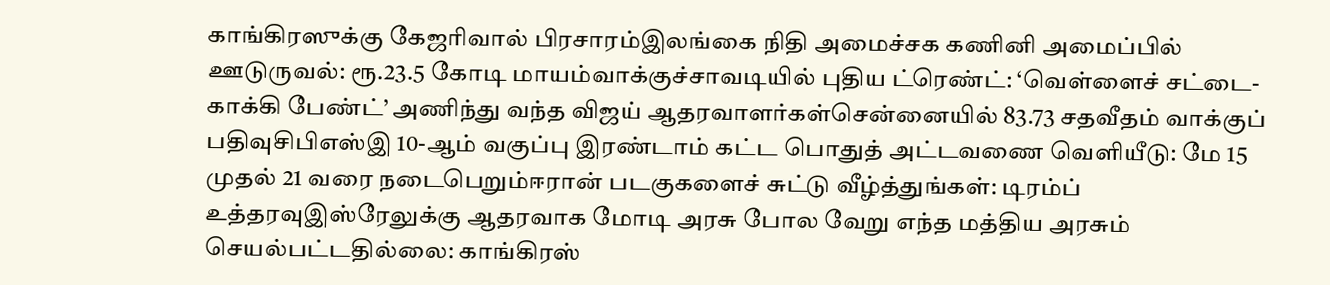காங்கிரஸுக்கு கேஜரிவால் பிரசாரம்இலங்கை நிதி அமைச்சக கணினி அமைப்பில் ஊடுருவல்: ரூ.23.5 கோடி மாயம்வாக்குச்சாவடியில் புதிய ட்ரெண்ட்: ‘வெள்ளைச் சட்டை- காக்கி பேண்ட்’ அணிந்து வந்த விஜய் ஆதரவாளர்கள்சென்னையில் 83.73 சதவீதம் வாக்குப் பதிவுசிபிஎஸ்இ 10-ஆம் வகுப்பு இரண்டாம் கட்ட பொதுத் அட்டவணை வெளியீடு: மே 15 முதல் 21 வரை நடைபெறும்ஈரான் படகுகளைச் சுட்டு வீழ்த்துங்கள்: டிரம்ப் உத்தரவுஇஸ்ரேலுக்கு ஆதரவாக மோடி அரசு போல வேறு எந்த மத்திய அரசும் செயல்பட்டதில்லை: காங்கிரஸ்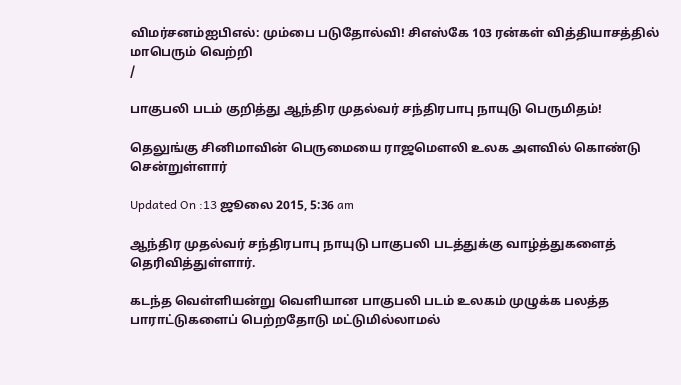விமர்சனம்ஐபிஎல்: மும்பை படுதோல்வி! சிஎஸ்கே 103 ரன்கள் வித்தியாசத்தில் மாபெரும் வெற்றி
/

பாகுபலி படம் குறித்து ஆந்திர முதல்வர் சந்திரபாபு நாயுடு பெருமிதம்!

தெலுங்கு சினிமாவின் பெருமையை ராஜமெளலி உலக அளவில் கொண்டு சென்றுள்ளார்

Updated On :13 ஜூலை 2015, 5:36 am

ஆந்திர முதல்வர் சந்திரபாபு நாயுடு பாகுபலி படத்துக்கு வாழ்த்துகளைத் தெரிவித்துள்ளார்.

கடந்த வெள்ளியன்று வெளியான பாகுபலி படம் உலகம் முழுக்க பலத்த பாராட்டுகளைப் பெற்றதோடு மட்டுமில்லாமல்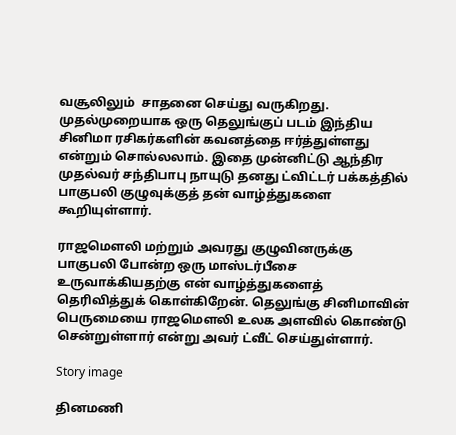வசூலிலும்  சாதனை செய்து வருகிறது. முதல்முறையாக ஒரு தெலுங்குப் படம் இந்திய சினிமா ரசிகர்களின் கவனத்தை ஈர்த்துள்ளது என்றும் சொல்லலாம். இதை முன்னிட்டு ஆந்திர முதல்வர் சந்திபாபு நாயுடு தனது ட்விட்டர் பக்கத்தில் பாகுபலி குழுவுக்குத் தன் வாழ்த்துகளை கூறியுள்ளார்.

ராஜமெளலி மற்றும் அவரது குழுவினருக்கு பாகுபலி போன்ற ஒரு மாஸ்டர்பீசை உருவாக்கியதற்கு என் வாழ்த்துகளைத் தெரிவித்துக் கொள்கிறேன். தெலுங்கு சினிமாவின் பெருமையை ராஜமெளலி உலக அளவில் கொண்டு சென்றுள்ளார் என்று அவர் ட்வீட் செய்துள்ளார்.

Story image

தினமணி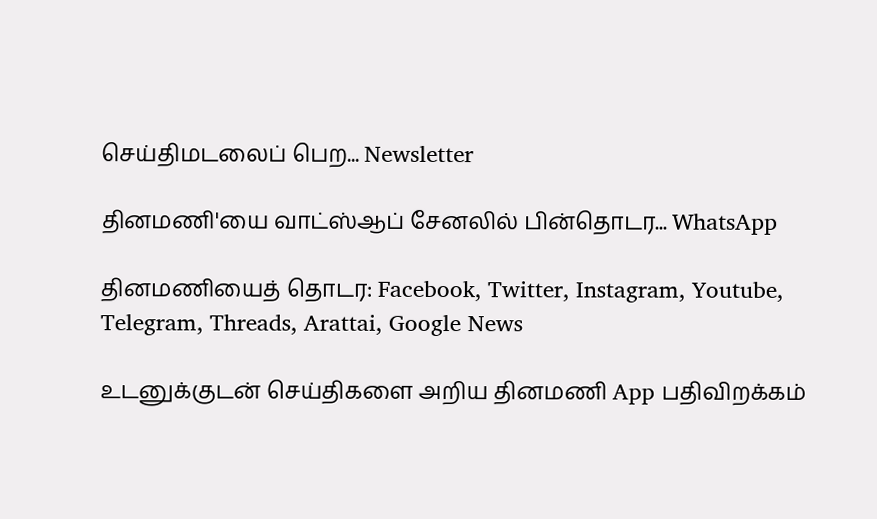செய்திமடலைப் பெற... Newsletter

தினமணி'யை வாட்ஸ்ஆப் சேனலில் பின்தொடர... WhatsApp

தினமணியைத் தொடர: Facebook, Twitter, Instagram, Youtube, Telegram, Threads, Arattai, Google News

உடனுக்குடன் செய்திகளை அறிய தினமணி App பதிவிறக்கம்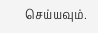செய்யவும்.